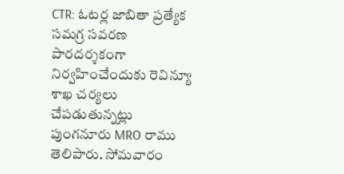CTR: ఓటర్ల జాబితా ప్రత్యేక సమగ్ర సవరణ పారదర్శకంగా నిర్వహించేందుకు రెవిన్యూ శాఖ చర్యలు చేపడుతున్నట్లు పుంగనూరు MRO రాము తెలిపారు. సోమవారం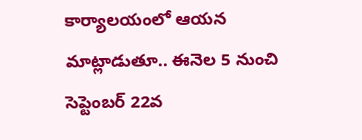కార్యాలయంలో ఆయన మాట్లాడుతూ.. ఈనెల 5 నుంచి సెప్టెంబర్ 22వ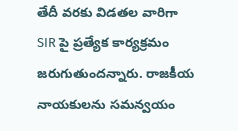తేదీ వరకు విడతల వారిగా SIR పై ప్రత్యేక కార్యక్రమం జరుగుతుందన్నారు. రాజకీయ నాయకులను సమన్వయం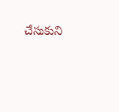చేసుకుని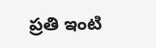ప్రతి ఇంటి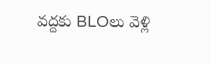వద్దకు BLOలు వెళ్లి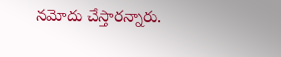నమోదు చేస్తారన్నారు.